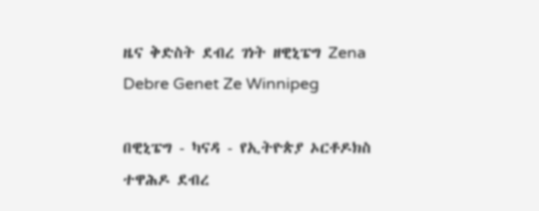ዜና ቅድስት ደብረ ገነት ዘዊኒፔግ Zena Debre Genet Ze Winnipeg

በዊኒፔግ - ካናዳ - የኢትዮጵያ ኦርቶዶክስ ተዋሕዶ ደብረ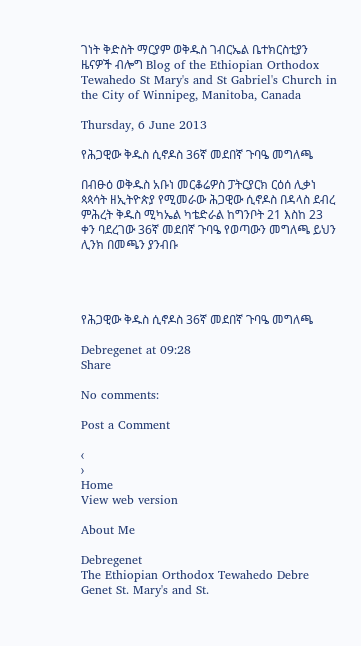ገነት ቅድስት ማርያም ወቅዱስ ገብርኤል ቤተክርስቲያን ዜናዎች ብሎግ Blog of the Ethiopian Orthodox Tewahedo St Mary's and St Gabriel's Church in the City of Winnipeg, Manitoba, Canada

Thursday, 6 June 2013

የሕጋዊው ቅዱስ ሲኖዶስ 36ኛ መደበኛ ጉባዔ መግለጫ

በብፁዕ ወቅዱስ አቡነ መርቆሬዎስ ፓትርያርክ ርዕሰ ሊቃነ ጳጳሳት ዘኢትዮጵያ የሚመራው ሕጋዊው ሲኖዶስ በዳላስ ደብረ ምሕረት ቅዱስ ሚካኤል ካቴድራል ከግንቦት 21 እስከ 23 ቀን ባደረገው 36ኛ መደበኛ ጉባዔ የወጣውን መግለጫ ይህን ሊንክ በመጫን ያንብቡ




የሕጋዊው ቅዱስ ሲኖዶስ 36ኛ መደበኛ ጉባዔ መግለጫ

Debregenet at 09:28
Share

No comments:

Post a Comment

‹
›
Home
View web version

About Me

Debregenet
The Ethiopian Orthodox Tewahedo Debre Genet St. Mary's and St.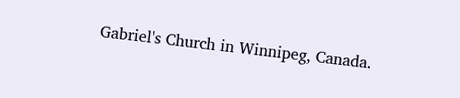Gabriel's Church in Winnipeg, Canada.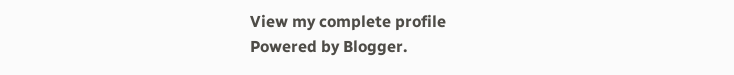View my complete profile
Powered by Blogger.